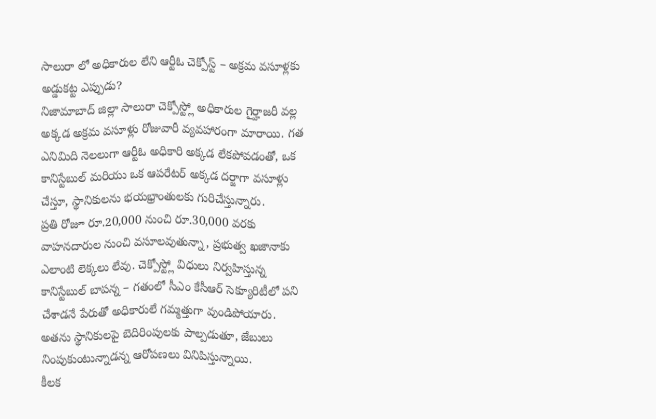సాలురా లో అధికారుల లేని ఆర్టీఓ చెక్పోస్ట్ – అక్రమ వసూళ్లకు అడ్డుకట్ట ఎప్పుడు?
నిజామాబాద్ జిల్లా సాలురా చెక్పోస్ట్లో అధికారుల గైర్హాజరీ వల్ల అక్కడ అక్రమ వసూళ్లు రోజువారీ వ్యవహారంగా మారాయి. గత ఎనిమిది నెలలుగా ఆర్టీఓ అధికారి అక్కడ లేకపోవడంతో, ఒక కానిస్టేబుల్ మరియు ఒక ఆపరేటర్ అక్కడ దర్జాగా వసూళ్లు చేస్తూ, స్థానికులను భయభ్రాంతులకు గురిచేస్తున్నారు.
ప్రతి రోజూ రూ.20,000 నుంచి రూ.30,000 వరకు వాహనదారుల నుంచి వసూలవుతున్నా, ప్రభుత్వ ఖజానాకు ఎలాంటి లెక్కలు లేవు. చెక్పోస్ట్లో విధులు నిర్వహిస్తున్న కానిస్టేబుల్ బాపన్న – గతంలో సీఎం కేసీఆర్ సెక్యూరిటీలో పని చేశాడనే పేరుతో అధికారులే గమ్మత్తుగా వుండిపోయారు. అతను స్థానికులపై బెదిరింపులకు పాల్పడుతూ, జేబులు నింపుకుంటున్నాడన్న ఆరోపణలు వినిపిస్తున్నాయి.
కీలక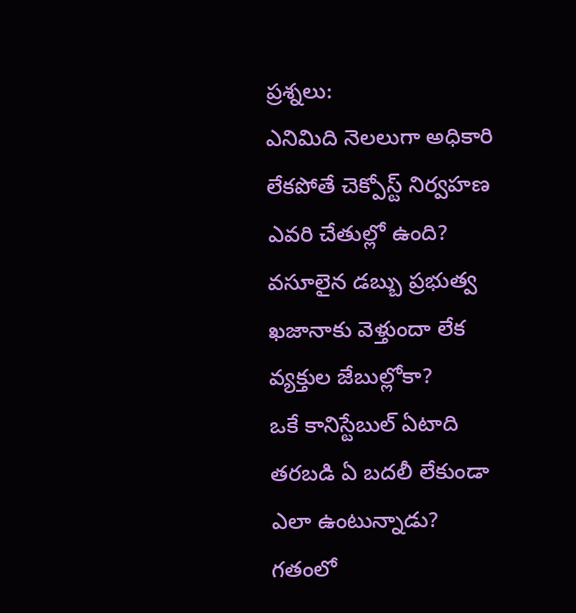ప్రశ్నలు:
ఎనిమిది నెలలుగా అధికారి లేకపోతే చెక్పోస్ట్ నిర్వహణ ఎవరి చేతుల్లో ఉంది?
వసూలైన డబ్బు ప్రభుత్వ ఖజానాకు వెళ్తుందా లేక వ్యక్తుల జేబుల్లోకా?
ఒకే కానిస్టేబుల్ ఏటాది తరబడి ఏ బదలీ లేకుండా ఎలా ఉంటున్నాడు?
గతంలో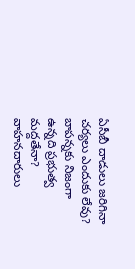ఏసీబీ దాడులు జరిగినా చర్యలు ఎందుకు లేవు?
బాపన్నకు నిజంగా ఉన్నది ప్రభుత్వ మద్దతేనా?
వాహనదారులు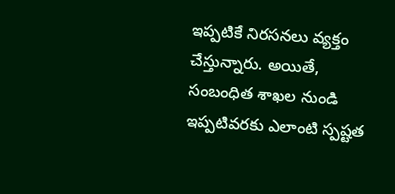ఇప్పటికే నిరసనలు వ్యక్తం చేస్తున్నారు. అయితే, సంబంధిత శాఖల నుండి ఇప్పటివరకు ఎలాంటి స్పష్టత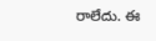రాలేదు. ఈ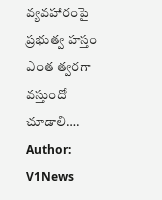వ్యవహారంపై ప్రభుత్వ హస్తం ఎంత త్వరగా వస్తుందో చూడాలి….
Author: V1News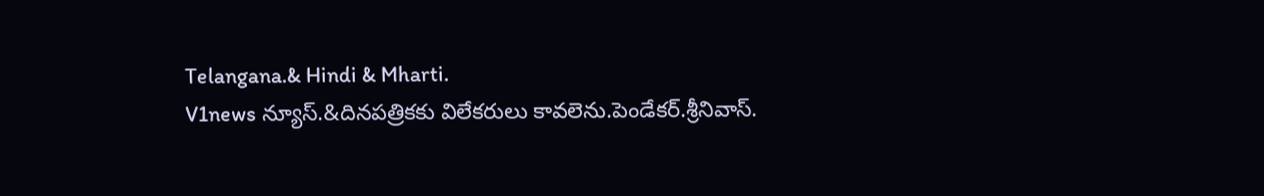Telangana.& Hindi & Mharti.
V1news న్యూస్.&దినపత్రికకు విలేకరులు కావలెను.పెండేకర్.శ్రీనివాస్.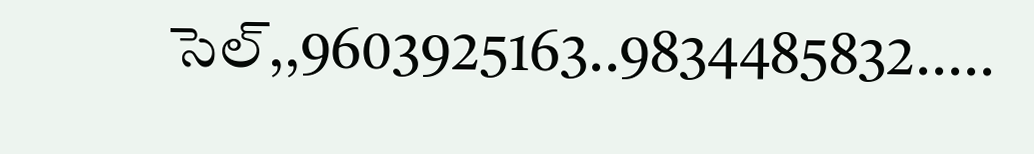సెల్,,9603925163..9834485832.....